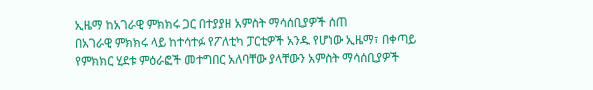ኢዜማ ከአገራዊ ምክክሩ ጋር በተያያዘ አምስት ማሳሰቢያዎች ሰጠ
በአገራዊ ምክክሩ ላይ ከተሳተፉ የፖለቲካ ፓርቲዎች አንዱ የሆነው ኢዜማ፣ በቀጣይ የምክክር ሂደቱ ምዕራፎች መተግበር አለባቸው ያላቸውን አምስት ማሳሰቢያዎች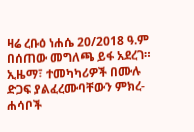ዛሬ ረቡዕ ነሐሴ 20/2018 ዓ.ም በሰጠው መግለጫ ይፋ አደረገ። ኢዜማ፣ ተመካካሪዎች በሙሉ ድጋፍ ያልፈረሙባቸውን ምክረ-ሐሳቦች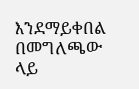እንደማይቀበል በመግለጫው ላይ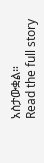አስታውቋል።
Read the full story